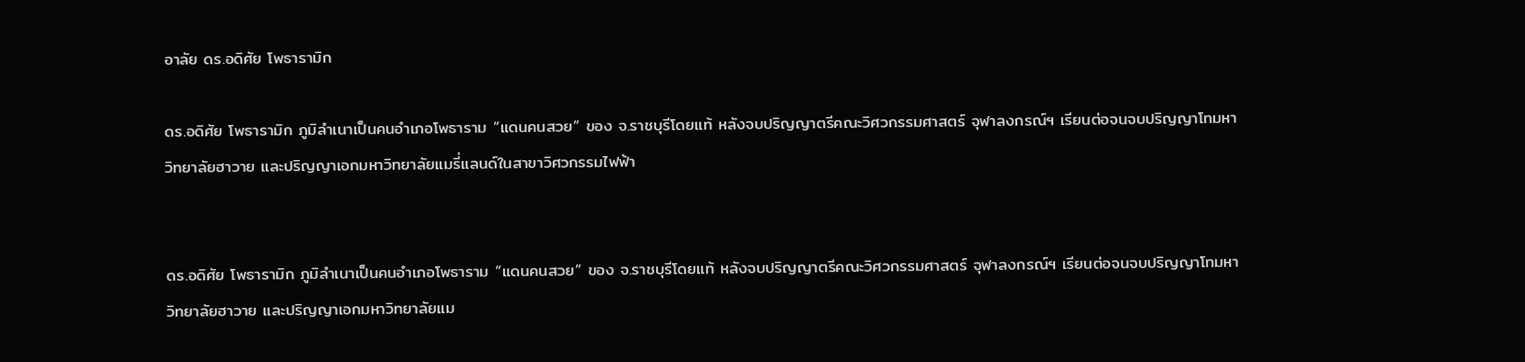อาลัย ดร.อดิศัย โพธารามิก

ดร.อดิศัย โพธารามิก ภูมิลำเนาเป็นคนอำเภอโพธาราม “แดนคนสวย” ของ จ.ราชบุรีโดยแท้ หลังจบปริญญาตรีคณะวิศวกรรมศาสตร์ จุฬาลงกรณ์ฯ เรียนต่อจนจบปริญญาโทมหาวิทยาลัยฮาวาย และปริญญาเอกมหาวิทยาลัยแมรี่แลนด์ในสาขาวิศวกรรมไฟฟ้า


ดร.อดิศัย โพธารามิก ภูมิลำเนาเป็นคนอำเภอโพธาราม “แดนคนสวย” ของ จ.ราชบุรีโดยแท้ หลังจบปริญญาตรีคณะวิศวกรรมศาสตร์ จุฬาลงกรณ์ฯ เรียนต่อจนจบปริญญาโทมหาวิทยาลัยฮาวาย และปริญญาเอกมหาวิทยาลัยแม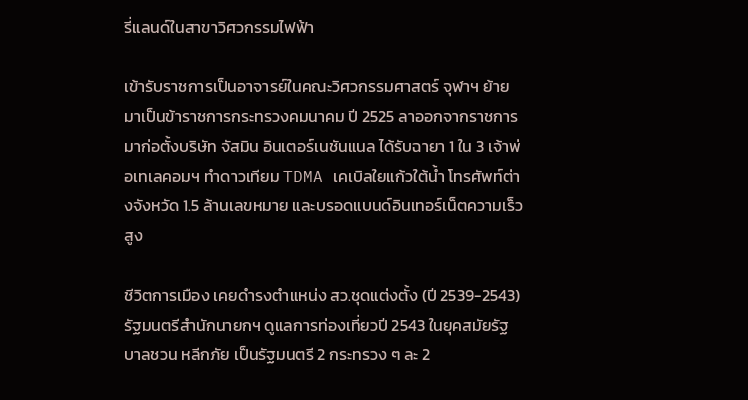รี่แลนด์ในสาขาวิศวกรรมไฟฟ้า

เข้ารับราชการเป็นอาจารย์ในคณะวิศวกรรมศาสตร์ จุฬาฯ ย้ายมาเป็นข้าราชการกระทรวงคมนาคม ปี 2525 ลาออกจากราชการมาก่อตั้งบริษัท จัสมิน อินเตอร์เนชันแนล ได้รับฉายา 1 ใน 3 เจ้าพ่อเทเลคอมฯ ทำดาวเทียม TDMA เคเบิลใยแก้วใต้น้ำ โทรศัพท์ต่างจังหวัด 1.5 ล้านเลขหมาย และบรอดแบนด์อินเทอร์เน็ตความเร็วสูง

ชีวิตการเมือง เคยดำรงตำแหน่ง สว.ชุดแต่งตั้ง (ปี 2539-2543) รัฐมนตรีสำนักนายกฯ ดูแลการท่องเที่ยวปี 2543 ในยุคสมัยรัฐบาลชวน หลีกภัย เป็นรัฐมนตรี 2 กระทรวง ๆ ละ 2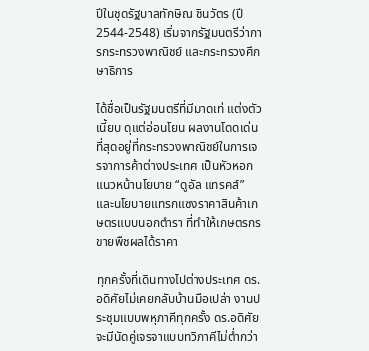ปีในชุดรัฐบาลทักษิณ ชินวัตร (ปี 2544-2548) เริ่มจากรัฐมนตรีว่าการกระทรวงพาณิชย์ และกระทรวงศึกษาธิการ

ได้ชื่อเป็นรัฐมนตรีที่มีมาดเท่ แต่งตัวเนี้ยบ ดุแต่อ่อนโยน ผลงานโดดเด่นที่สุดอยู่ที่กระทรวงพาณิชย์ในการเจรจาการค้าต่างประเทศ เป็นหัวหอกแนวหน้านโยบาย “ดูอัล แทรคส์” และนโยบายแทรกแซงราคาสินค้าเกษตรแบบนอกตำรา ที่ทำให้เกษตรกรขายพืชผลได้ราคา

ทุกครั้งที่เดินทางไปต่างประเทศ ดร.อดิศัยไม่เคยกลับบ้านมือเปล่า งานประชุมแบบพหุภาคีทุกครั้ง ดร.อดิศัยจะมีนัดคู่เจรจาแบบทวิภาคีไม่ต่ำกว่า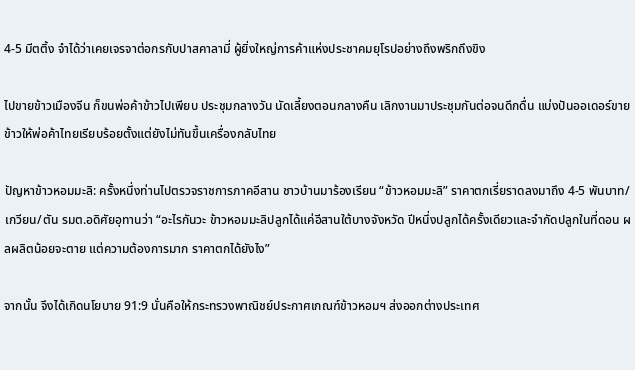4-5 มีตติ้ง จำได้ว่าเคยเจรจาต่อกรกับปาสคาลามี่ ผู้ยิ่งใหญ่การค้าแห่งประชาคมยุโรปอย่างถึงพริกถึงขิง

ไปขายข้าวเมืองจีน ก็ขนพ่อค้าข้าวไปเพียบ ประชุมกลางวัน นัดเลี้ยงตอนกลางคืน เลิกงานมาประชุมกันต่อจนดึกดื่น แบ่งปันออเดอร์ขายข้าวให้พ่อค้าไทยเรียบร้อยตั้งแต่ยังไม่ทันขึ้นเครื่องกลับไทย

ปัญหาข้าวหอมมะลิ: ครั้งหนึ่งท่านไปตรวจราชการภาคอีสาน ชาวบ้านมาร้องเรียน “ข้าวหอมมะลิ” ราคาตกเรี่ยราดลงมาถึง 4-5 พันบาท/เกวียน/ตัน รมต.อดิศัยอุทานว่า “อะไรกันวะ ข้าวหอมมะลิปลูกได้แค่อีสานใต้บางจังหวัด ปีหนึ่งปลูกได้ครั้งเดียวและจำกัดปลูกในที่ดอน ผลผลิตน้อยจะตาย แต่ความต้องการมาก ราคาตกได้ยังไง”

จากนั้น จึงได้เกิดนโยบาย 91:9 นั่นคือให้กระทรวงพาณิชย์ประกาศเกณฑ์ข้าวหอมฯ ส่งออกต่างประเทศ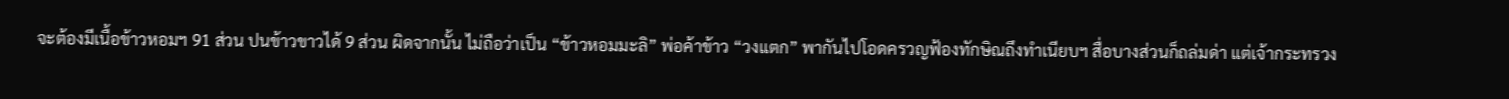จะต้องมีเนื้อข้าวหอมฯ 91 ส่วน ปนข้าวขาวได้ 9 ส่วน ผิดจากนั้น ไม่ถือว่าเป็น “ข้าวหอมมะลิ” พ่อค้าข้าว “วงแตก” พากันไปโอดครวญฟ้องทักษิณถึงทำเนียบฯ สื่อบางส่วนก็ถล่มด่า แต่เจ้ากระทรวง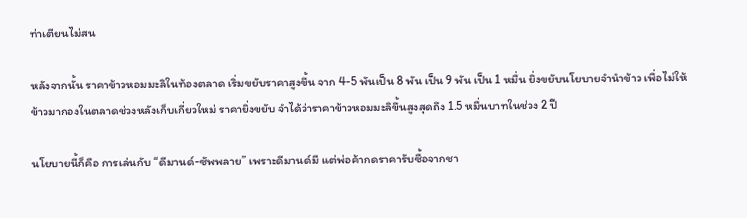ท่าเตียนไม่สน

หลังจากนั้น ราคาข้าวหอมมะลิในท้องตลาด เริ่มขยับราคาสูงขึ้น จาก 4-5 พันเป็น 8 พัน เป็น 9 พัน เป็น 1 หมื่น ยิ่งขยับนโยบายจำนำข้าว เพื่อไม่ให้ข้าวมากองในตลาดช่วงหลังเก็บเกี่ยวใหม่ ราคายิ่งขยับ จำได้ว่าราคาข้าวหอมมะลิขึ้นสูงสุดถึง 1.5 หมื่นบาทในช่วง 2 ปี

นโยบายนี้ก็คือ การเล่นกับ “ดีมานด์-ซัพพลาย” เพราะดีมานด์มี แต่พ่อค้ากดราคารับซื้อจากชา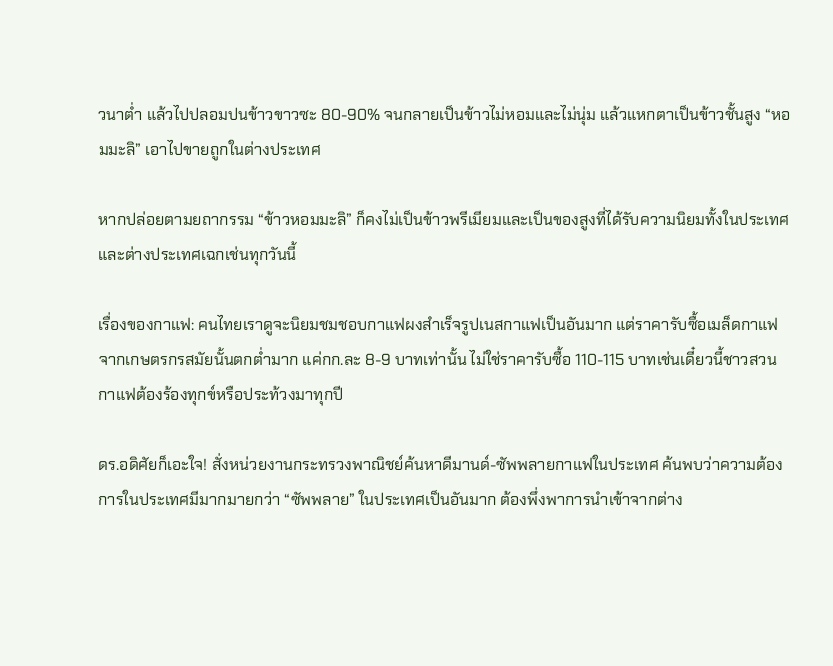วนาต่ำ แล้วไปปลอมปนข้าวขาวซะ 80-90% จนกลายเป็นข้าวไม่หอมและไม่นุ่ม แล้วแหกตาเป็นข้าวชั้นสูง “หอมมะลิ” เอาไปขายถูกในต่างประเทศ

หากปล่อยตามยถากรรม “ข้าวหอมมะลิ” ก็คงไม่เป็นข้าวพรีเมียมและเป็นของสูงที่ได้รับความนิยมทั้งในประเทศและต่างประเทศเฉกเช่นทุกวันนี้

เรื่องของกาแฟ: คนไทยเราดูจะนิยมชมชอบกาแฟผงสำเร็จรูปเนสกาแฟเป็นอันมาก แต่ราคารับซื้อเมล็ดกาแฟจากเกษตรกรสมัยนั้นตกต่ำมาก แค่กก.ละ 8-9 บาทเท่านั้น ไม่ใช่ราคารับซื้อ 110-115 บาทเช่นเดี๋ยวนี้ชาวสวนกาแฟต้องร้องทุกข์หรือประท้วงมาทุกปี

ดร.อดิศัยก็เอะใจ! สั่งหน่วยงานกระทรวงพาณิชย์ค้นหาดีมานด์-ซัพพลายกาแฟในประเทศ ค้นพบว่าความต้องการในประเทศมีมากมายกว่า “ซัพพลาย” ในประเทศเป็นอันมาก ต้องพึ่งพาการนำเข้าจากต่าง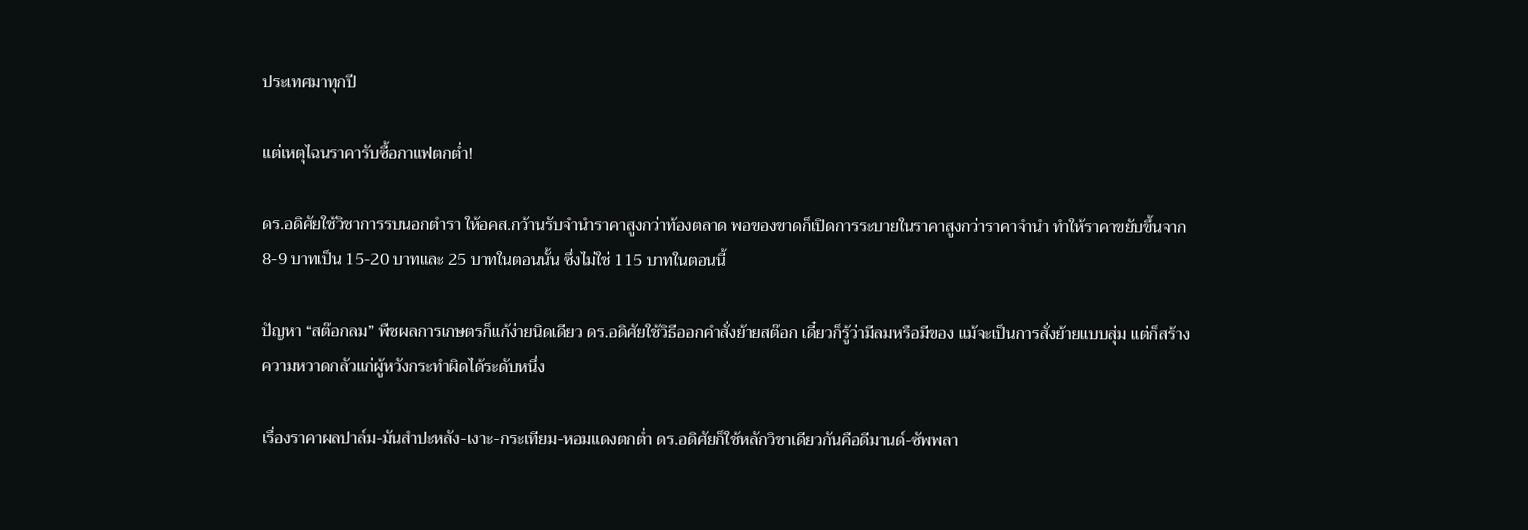ประเทศมาทุกปี

แต่เหตุไฉนราคารับซื้อกาแฟตกต่ำ!

ดร.อดิศัยใช้วิชาการรบนอกตำรา ให้อคส.กว้านรับจำนำราคาสูงกว่าท้องตลาด พอของขาดก็เปิดการระบายในราคาสูงกว่าราคาจำนำ ทำให้ราคาขยับขึ้นจาก 8-9 บาทเป็น 15-20 บาทและ 25 บาทในตอนนั้น ซึ่งไม่ใช่ 115 บาทในตอนนี้

ปัญหา “สต๊อกลม” พืชผลการเกษตรก็แก้ง่ายนิดเดียว ดร.อดิศัยใช้วิธีออกคำสั่งย้ายสต๊อก เดี๋ยวก็รู้ว่ามีลมหรือมีของ แม้จะเป็นการสั่งย้ายแบบสุ่ม แต่ก็สร้างความหวาดกลัวแก่ผู้หวังกระทำผิดได้ระดับหนึ่ง

เรื่องราคาผลปาล์ม-มันสำปะหลัง-เงาะ-กระเทียม-หอมแดงตกต่ำ ดร.อดิศัยก็ใช้หลักวิชาเดียวกันคือดีมานด์-ซัพพลา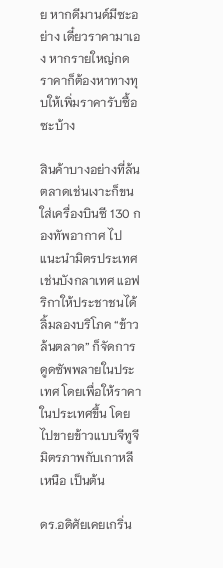ย หากดีมานด์มีซะอย่าง เดี๋ยวราคามาเอง หากรายใหญ่กดราคาก็ต้องหาทางทุบให้เพิ่มราคารับซื้อซะบ้าง

สินค้าบางอย่างที่ล้นตลาดเช่นเงาะก็ขนใส่เครื่องบินซี 130 กองทัพอากาศ ไปแนะนำมิตรประเทศเช่นบังกลาเทศ แอฟริกาให้ประชาชนได้ลิ้มลองบริโภค “ข้าวล้นตลาด” ก็จัดการดูดซัพพลายในประเทศ โดยเพื่อให้ราคาในประเทศขึ้น โดยไปขายข้าวแบบจีทูจีมิตรภาพกับเกาหลีเหนือ เป็นต้น

ดร.อดิศัยเคยเกริ่น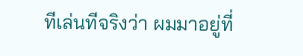ทีเล่นทีจริงว่า ผมมาอยู่ที่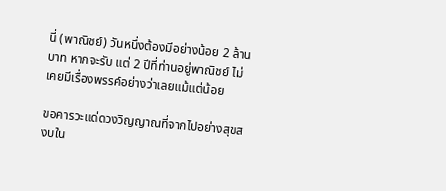นี่ (พาณิชย์) วันหนึ่งต้องมีอย่างน้อย 2 ล้านบาท หากจะรับ แต่ 2 ปีที่ท่านอยู่พาณิชย์ ไม่เคยมีเรื่องพรรค์อย่างว่าเลยแม้แต่น้อย

ขอคารวะแด่ดวงวิญญาณที่จากไปอย่างสุขสงบใน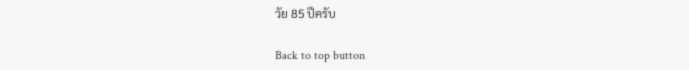วัย 85 ปีครับ

Back to top button